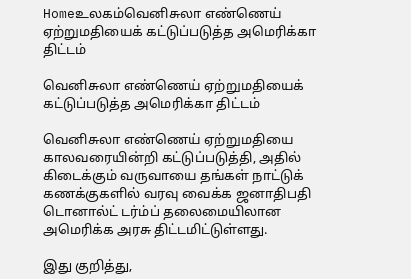Homeஉலகம்வெனிசுலா எண்ணெய் ஏற்றுமதியைக் கட்டுப்படுத்த அமெரிக்கா திட்டம்

வெனிசுலா எண்ணெய் ஏற்றுமதியைக் கட்டுப்படுத்த அமெரிக்கா திட்டம்

வெனிசுலா எண்ணெய் ஏற்றுமதியை காலவரையின்றி கட்டுப்படுத்தி, அதில் கிடைக்கும் வருவாயை தங்கள் நாட்டுக் கணக்குகளில் வரவு வைக்க ஜனாதிபதி டொனால்ட் டர்ம்ப் தலைமையிலான அமெரிக்க அரசு திட்டமிட்டுள்ளது.

இது குறித்து,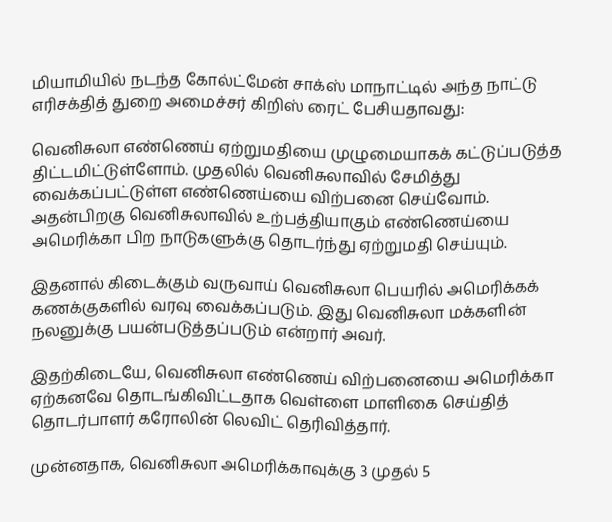மியாமியில் நடந்த கோல்ட்மேன் சாக்ஸ் மாநாட்டில் அந்த நாட்டு எரிசக்தித் துறை அமைச்சர் கிறிஸ் ரைட் பேசியதாவது:

வெனிசுலா எண்ணெய் ஏற்றுமதியை முழுமையாகக் கட்டுப்படுத்த திட்டமிட்டுள்ளோம். முதலில் வெனிசுலாவில் சேமித்து வைக்கப்பட்டுள்ள எண்ணெய்யை விற்பனை செய்வோம். அதன்பிறகு வெனிசுலாவில் உற்பத்தியாகும் எண்ணெய்யை அமெரிக்கா பிற நாடுகளுக்கு தொடர்ந்து ஏற்றுமதி செய்யும்.

இதனால் கிடைக்கும் வருவாய் வெனிசுலா பெயரில் அமெரிக்கக் கணக்குகளில் வரவு வைக்கப்படும். இது வெனிசுலா மக்களின் நலனுக்கு பயன்படுத்தப்படும் என்றார் அவர்.

இதற்கிடையே, வெனிசுலா எண்ணெய் விற்பனையை அமெரிக்கா ஏற்கனவே தொடங்கிவிட்டதாக வெள்ளை மாளிகை செய்தித் தொடர்பாளர் கரோலின் லெவிட் தெரிவித்தார்.

முன்னதாக, வெனிசுலா அமெரிக்காவுக்கு 3 முதல் 5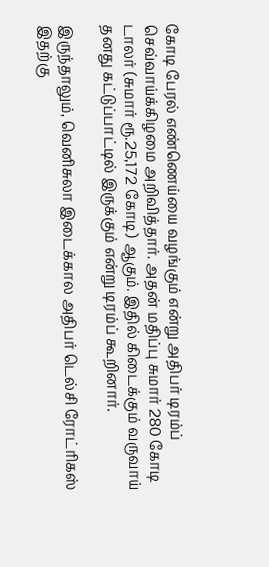கோடி பேரல் எண்ணெய்யை வழங்கும் என்று அதிபர் டிரம்ப் செவ்வாய்க்கிழமை அறிவித்தார். அதன் மதிப்பு சுமார் 280 கோடி டாலர் (சுமார் ரூ.25,172 கோடி) ஆகும். இதில் கிடைக்கும் வருவாய் தனது கட்டுப்பாட்டில் இருக்கும் என்று டிரம்ப் கூறினார்.

இருந்தாலும், வெனிசுலா இடைக்கால அதிபர் டெல்சி ரோட்ரிகஸ் இதற்கு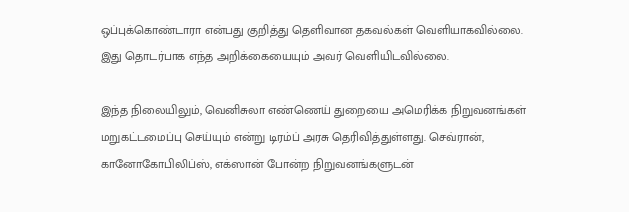ஒப்புக்கொண்டாரா என்பது குறித்து தெளிவான தகவல்கள் வெளியாகவில்லை. இது தொடர்பாக எந்த அறிக்கையையும் அவர் வெளியிடவில்லை.

இந்த நிலையிலும், வெனிசுலா எண்ணெய் துறையை அமெரிக்க நிறுவனங்கள் மறுகட்டமைப்பு செய்யும் என்று டிரம்ப் அரசு தெரிவித்துள்ளது. செவ்ரான், கானோகோபிலிப்ஸ், எக்ஸான் போன்ற நிறுவனங்களுடன்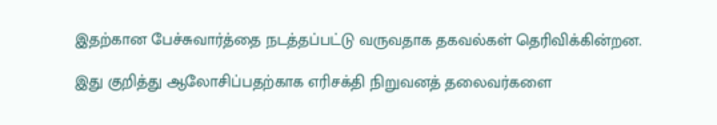இதற்கான பேச்சுவார்த்தை நடத்தப்பட்டு வருவதாக தகவல்கள் தெரிவிக்கின்றன.

இது குறித்து ஆலோசிப்பதற்காக எரிசக்தி நிறுவனத் தலைவர்களை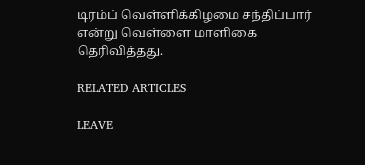டிரம்ப் வெள்ளிக்கிழமை சந்திப்பார் என்று வெள்ளை மாளிகை தெரிவித்தது.

RELATED ARTICLES

LEAVE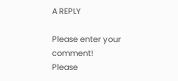A REPLY

Please enter your comment!
Please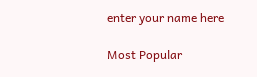enter your name here

Most Popular